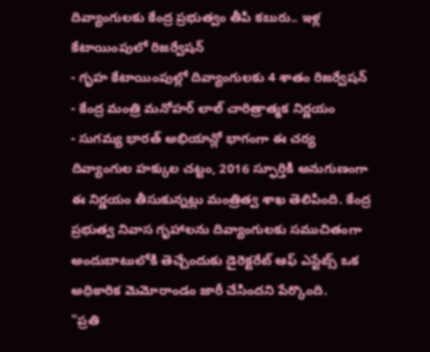దివ్యాంగులకు కేంద్ర ప్రభుత్వం తీపి కబురు.. ఇళ్ల కేటాయింపులో రిజర్వేషన్
- గృహ కేటాయింపుల్లో దివ్యాంగులకు 4 శాతం రిజర్వేషన్
- కేంద్ర మంత్రి మనోహర్ లాల్ చారిత్రాత్మక నిర్ణయం
- సుగమ్య భారత్ అభియాన్లో భాగంగా ఈ చర్య
దివ్యాంగుల హక్కుల చట్టం, 2016 స్ఫూర్తికి అనుగుణంగా ఈ నిర్ణయం తీసుకున్నట్లు మంత్రిత్వ శాఖ తెలిపింది. కేంద్ర ప్రభుత్వ నివాస గృహాలను దివ్యాంగులకు సముచితంగా అందుబాటులోకి తెచ్చేందుకు డైరెక్టరేట్ ఆఫ్ ఎస్టేట్స్ ఒక అధికారిక మెమోరాండం జారీ చేసిందని పేర్కొంది.
"ప్రతి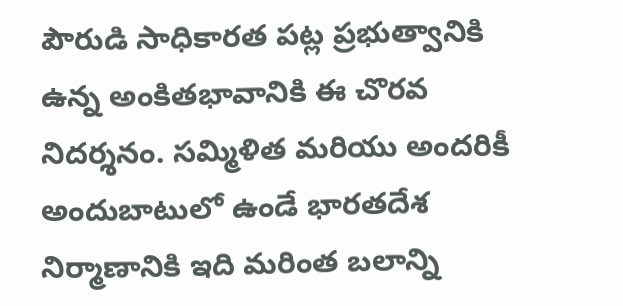పౌరుడి సాధికారత పట్ల ప్రభుత్వానికి ఉన్న అంకితభావానికి ఈ చొరవ నిదర్శనం. సమ్మిళిత మరియు అందరికీ అందుబాటులో ఉండే భారతదేశ నిర్మాణానికి ఇది మరింత బలాన్ని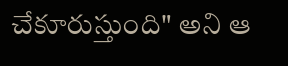చేకూరుస్తుంది" అని ఆ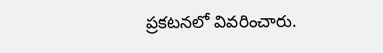ప్రకటనలో వివరించారు.